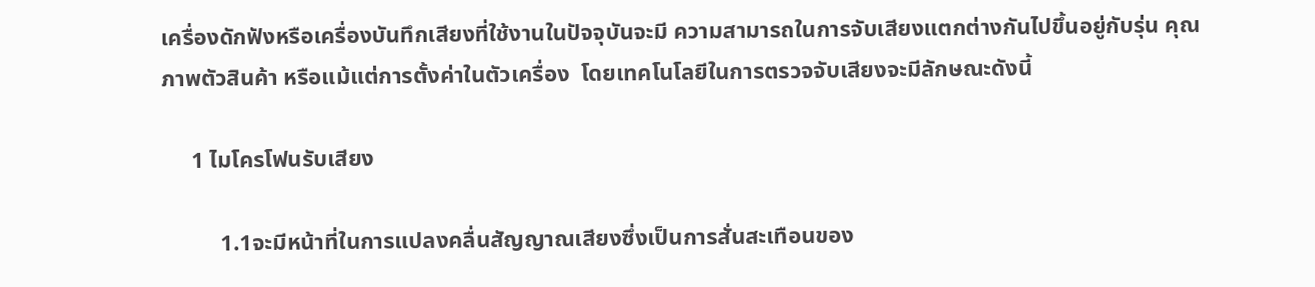เครื่องดักฟังหรือเครื่องบันทึกเสียงที่ใช้งานในปัจจุบันจะมี ความสามารถในการจับเสียงแตกต่างกันไปขึ้นอยู่กับรุ่น คุณภาพตัวสินค้า หรือแม้แต่การตั้งค่าในตัวเครื่อง  โดยเทคโนโลยีในการตรวจจับเสียงจะมีลักษณะดังนี้

     1 ไมโครโฟนรับเสียง

          1.1จะมีหน้าที่ในการแปลงคลื่นสัญญาณเสียงซึ่งเป็นการสั่นสะเทือนของ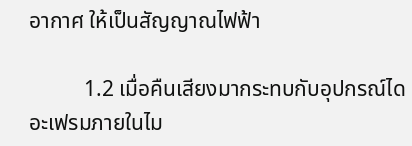อากาศ ให้เป็นสัญญาณไฟฟ้า

          1.2 เมื่อคืนเสียงมากระทบกับอุปกรณ์ไดอะเฟรมภายในไม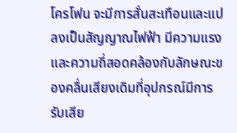โครโฟน จะมีการสั่นสะเทือนและแปลงเป็นสัญญาณไฟฟ้า มีความแรงและความถี่สอดคล้องกับลักษณะของคลื่นเสียงเดิมที่อุปกรณ์มีการรับเสีย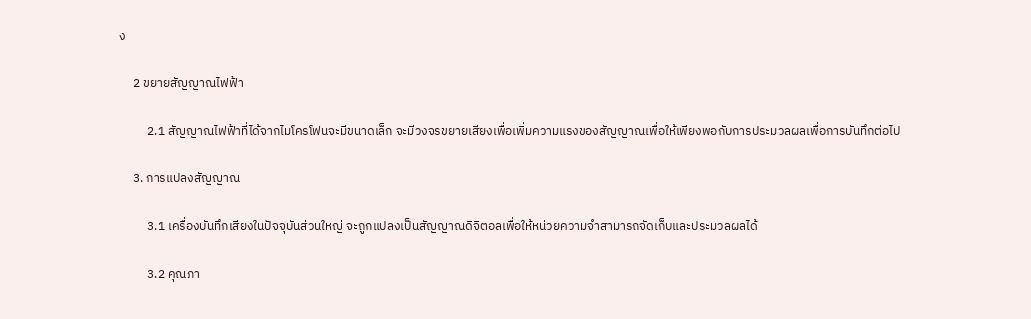ง

     2 ขยายสัญญาณไฟฟ้า

          2.1 สัญญาณไฟฟ้าที่ได้จากไมโครโฟนจะมีขนาดเล็ก จะมีวงจรขยายเสียงเพื่อเพิ่มความแรงของสัญญาณเพื่อให้เพียงพอกับการประมวลผลเพื่อการบันทึกต่อไป

     3. การแปลงสัญญาณ

          3.1 เครื่องบันทึกเสียงในปัจจุบันส่วนใหญ่ จะถูกแปลงเป็นสัญญาณดิจิตอลเพื่อให้หน่วยความจำสามารถจัดเก็บและประมวลผลได้

          3.2 คุณภา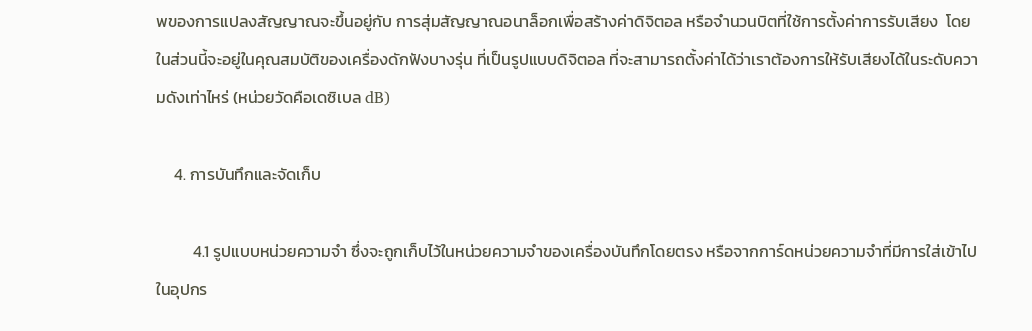พของการแปลงสัญญาณจะขึ้นอยู่กับ การสุ่มสัญญาณอนาล็อกเพื่อสร้างค่าดิจิตอล หรือจำนวนบิตที่ใช้การตั้งค่าการรับเสียง  โดยในส่วนนี้จะอยู่ในคุณสมบัติของเครื่องดักฟังบางรุ่น ที่เป็นรูปแบบดิจิตอล ที่จะสามารถตั้งค่าได้ว่าเราต้องการให้รับเสียงได้ในระดับความดังเท่าไหร่ (หน่วยวัดคือเดซิเบล dB)

     4. การบันทึกและจัดเก็บ

          4.1 รูปแบบหน่วยความจำ ซึ่งจะถูกเก็บไว้ในหน่วยความจำของเครื่องบันทึกโดยตรง หรือจากการ์ดหน่วยความจำที่มีการใส่เข้าไปในอุปกร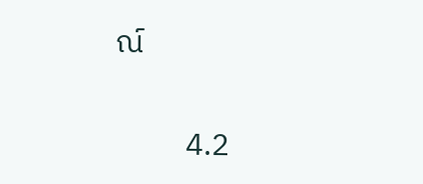ณ์

          4.2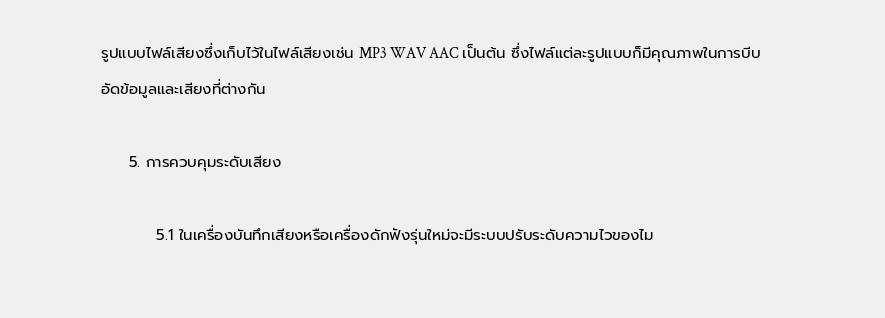รูปแบบไฟล์เสียงซึ่งเก็บไว้ในไฟล์เสียงเช่น MP3 WAV AAC เป็นต้น ซึ่งไฟล์แต่ละรูปแบบก็มีคุณภาพในการบีบอัดข้อมูลและเสียงที่ต่างกัน

     5. การควบคุมระดับเสียง

          5.1 ในเครื่องบันทึกเสียงหรือเครื่องดักฟังรุ่นใหม่จะมีระบบปรับระดับความไวของไม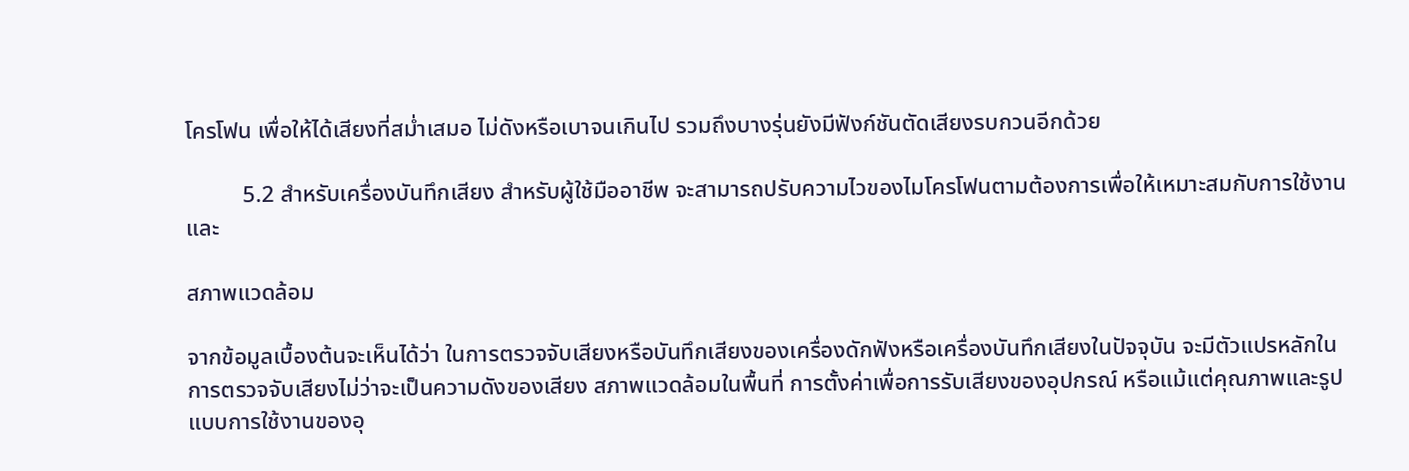โครโฟน เพื่อให้ได้เสียงที่สม่ำเสมอ ไม่ดังหรือเบาจนเกินไป รวมถึงบางรุ่นยังมีฟังก์ชันตัดเสียงรบกวนอีกด้วย

          5.2 สำหรับเครื่องบันทึกเสียง สำหรับผู้ใช้มืออาชีพ จะสามารถปรับความไวของไมโครโฟนตามต้องการเพื่อให้เหมาะสมกับการใช้งานและ

สภาพแวดล้อม

จากข้อมูลเบื้องต้นจะเห็นได้ว่า ในการตรวจจับเสียงหรือบันทึกเสียงของเครื่องดักฟังหรือเครื่องบันทึกเสียงในปัจจุบัน จะมีตัวแปรหลักในการตรวจจับเสียงไม่ว่าจะเป็นความดังของเสียง สภาพแวดล้อมในพื้นที่ การตั้งค่าเพื่อการรับเสียงของอุปกรณ์ หรือแม้แต่คุณภาพและรูปแบบการใช้งานของอุ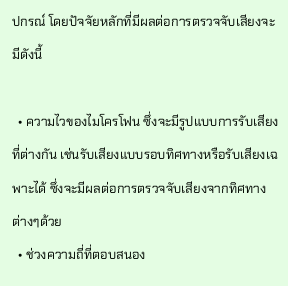ปกรณ์ โดยปัจจัยหลักที่มีผลต่อการตรวจจับเสียงจะมีดังนี้

  • ความไวของไมโครโฟน ซึ่งจะมีรูปแบบการรับเสียงที่ต่างกัน เช่นรับเสียงแบบรอบทิศทางหรือรับเสียงเฉพาะได้ ซึ่งจะมีผลต่อการตรวจจับเสียงจากทิศทางต่างๆด้วย
  • ช่วงความถี่ที่ตอบสนอง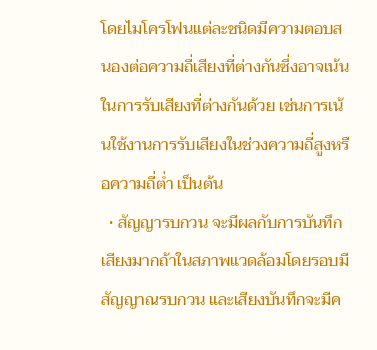โดยไมโครโฟนแต่ละชนิดมีความตอบสนองต่อความถี่เสียงที่ต่างกันซึ่งอาจเน้นในการรับเสียงที่ต่างกันด้วย เช่นการเน้นใช้งานการรับเสียงในช่วงความถี่สูงหรือความถี่ต่ำ เป็นต้น
  • สัญญารบกวน จะมีผลกับการบันทึกเสียงมากถ้าในสภาพแวดล้อมโดยรอบมีสัญญาณรบกวน และเสียงบันทึกจะมีค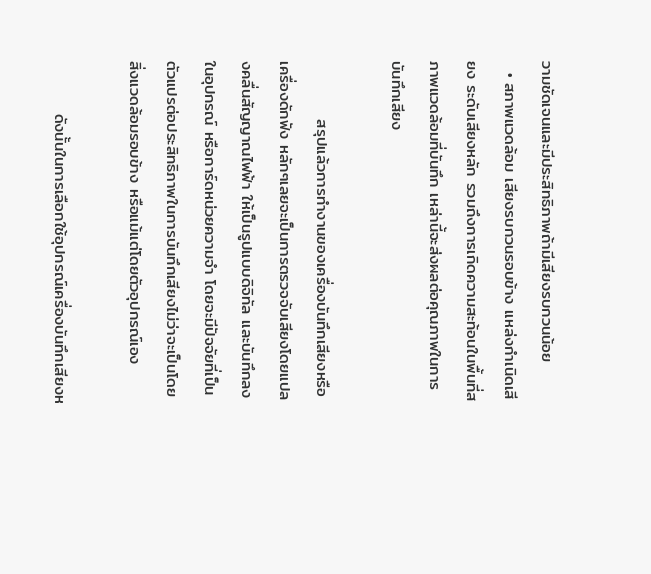วามชัดเจนและมีประสิทธิภาพถ้ามีเสียงรบกวนน้อย
  • สภาพแวดล้อม เสียงรบกวนรอบข้าง แหล่งกำเนิดเสียง ระดับเสียงหลัก รวมถึงการเกิดความสะท้อนในพื้นที่สภาพแวดล้อมที่บันทึก เหล่านี้จะส่งผลต่อคุณภาพในการบันทึกเสียง

          สรุปแล้วการทำงานของเครื่องบันทึกเสียงหรือเครื่องดักฟัง หลักๆเลยจะเป็นการตรวจจับเสียงโดยแปลงคลื่นสัญญาณไฟฟ้า ให้เป็นรูปแบบดิจิทัล และบันทึกลงในอุปกรณ์ หรือการ์ดหน่วยความจำ โดยจะมีปัจจัยที่เป็นตัวแปรต่อประสิทธิภาพในการบันทึกเสียงไม่ว่าจะเป็นโดยสิ่งแวดล้อมรอบข้าง หรือแม้แต่โดยตัวอุปกรณ์เอง

         ดังนั้นในการเลือกใช้อุปกรณ์เครื่องบันทึกเสียงห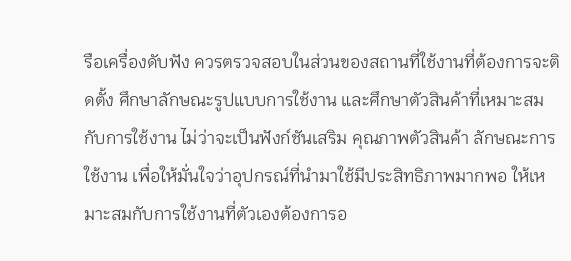รือเครื่องดับฟัง ควรตรวจสอบในส่วนของสถานที่ใช้งานที่ต้องการจะติดตั้ง ศึกษาลักษณะรูปแบบการใช้งาน และศึกษาตัวสินค้าที่เหมาะสมกับการใช้งาน ไม่ว่าจะเป็นฟังก์ชันเสริม คุณภาพตัวสินค้า ลักษณะการใช้งาน เพื่อให้มั่นใจว่าอุปกรณ์ที่นำมาใช้มีประสิทธิภาพมากพอ ให้เหมาะสมกับการใช้งานที่ตัวเองต้องการอ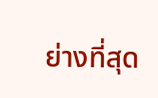ย่างที่สุด